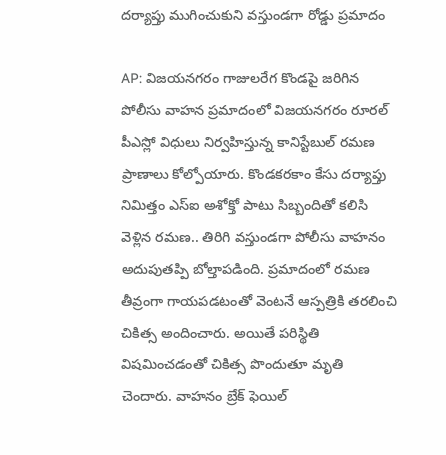దర్యాప్తు ముగించుకుని వస్తుండగా రోడ్డు ప్రమాదం

AP: విజయనగరం గాజులరేగ కొండపై జరిగిన పోలీసు వాహన ప్రమాదంలో విజయనగరం రూరల్ పీఎస్లో విధులు నిర్వహిస్తున్న కానిస్టేబుల్ రమణ ప్రాణాలు కోల్పోయారు. కొండకరకాం కేసు దర్యాప్తు నిమిత్తం ఎస్ఐ అశోక్తో పాటు సిబ్బందితో కలిసి వెళ్లిన రమణ.. తిరిగి వస్తుండగా పోలీసు వాహనం అదుపుతప్పి బోల్తాపడింది. ప్రమాదంలో రమణ తీవ్రంగా గాయపడటంతో వెంటనే ఆస్పత్రికి తరలించి చికిత్స అందించారు. అయితే పరిస్థితి విషమించడంతో చికిత్స పొందుతూ మృతి చెందారు. వాహనం బ్రేక్ ఫెయిల్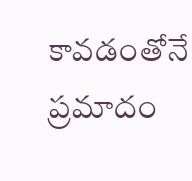కావడంతోనే ప్రమాదం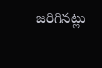జరిగినట్లు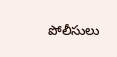పోలీసులు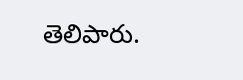తెలిపారు.